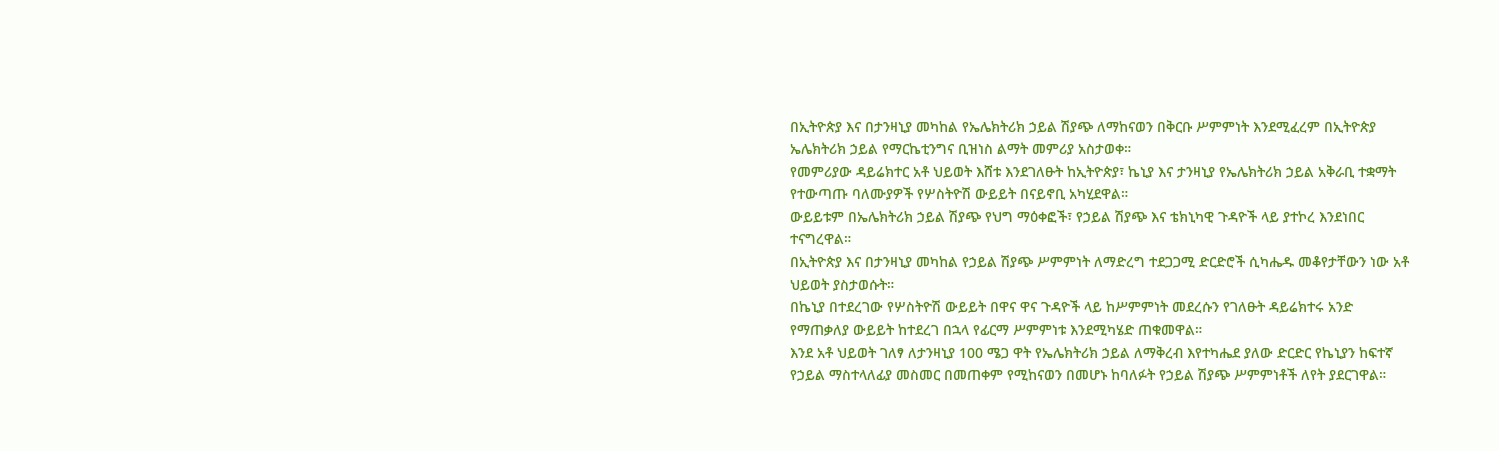በኢትዮጵያ እና በታንዛኒያ መካከል የኤሌክትሪክ ኃይል ሽያጭ ለማከናወን በቅርቡ ሥምምነት እንደሚፈረም በኢትዮጵያ ኤሌክትሪክ ኃይል የማርኬቲንግና ቢዝነስ ልማት መምሪያ አስታወቀ።
የመምሪያው ዳይሬክተር አቶ ህይወት እሸቱ እንደገለፁት ከኢትዮጵያ፣ ኬኒያ እና ታንዛኒያ የኤሌክትሪክ ኃይል አቅራቢ ተቋማት የተውጣጡ ባለሙያዎች የሦስትዮሽ ውይይት በናይኖቢ አካሂደዋል።
ውይይቱም በኤሌክትሪክ ኃይል ሽያጭ የህግ ማዕቀፎች፣ የኃይል ሽያጭ እና ቴክኒካዊ ጉዳዮች ላይ ያተኮረ እንደነበር ተናግረዋል።
በኢትዮጵያ እና በታንዛኒያ መካከል የኃይል ሽያጭ ሥምምነት ለማድረግ ተደጋጋሚ ድርድሮች ሲካሔዱ መቆየታቸውን ነው አቶ ህይወት ያስታወሱት።
በኬኒያ በተደረገው የሦስትዮሽ ውይይት በዋና ዋና ጉዳዮች ላይ ከሥምምነት መደረሱን የገለፁት ዳይሬክተሩ አንድ የማጠቃለያ ውይይት ከተደረገ በኋላ የፊርማ ሥምምነቱ እንደሚካሄድ ጠቁመዋል።
እንደ አቶ ህይወት ገለፃ ለታንዛኒያ 100 ሜጋ ዋት የኤሌክትሪክ ኃይል ለማቅረብ እየተካሔደ ያለው ድርድር የኬኒያን ከፍተኛ የኃይል ማስተላለፊያ መስመር በመጠቀም የሚከናወን በመሆኑ ከባለፉት የኃይል ሽያጭ ሥምምነቶች ለየት ያደርገዋል።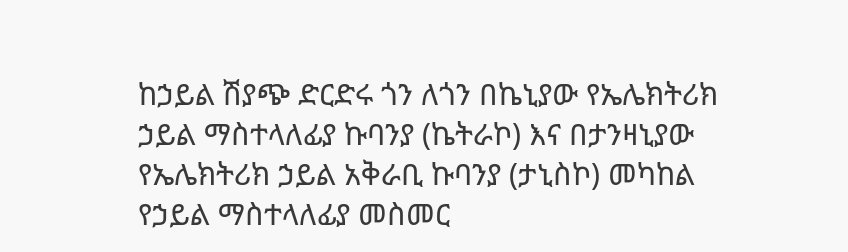ከኃይል ሽያጭ ድርድሩ ጎን ለጎን በኬኒያው የኤሌክትሪክ ኃይል ማስተላለፊያ ኩባንያ (ኬትራኮ) እና በታንዛኒያው የኤሌክትሪክ ኃይል አቅራቢ ኩባንያ (ታኒስኮ) መካከል የኃይል ማስተላለፊያ መስመር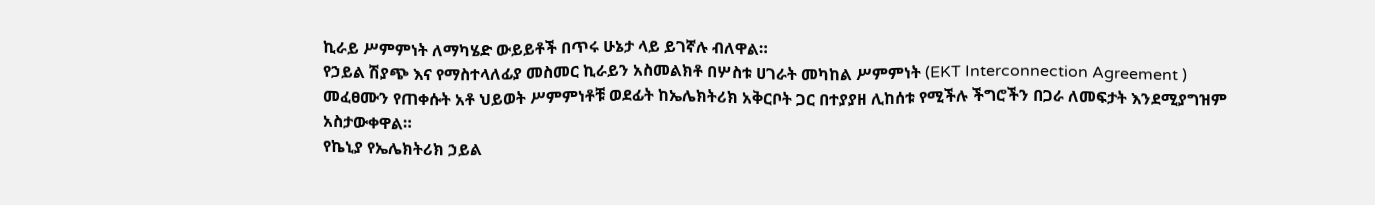ኪራይ ሥምምነት ለማካሄድ ውይይቶች በጥሩ ሁኔታ ላይ ይገኛሉ ብለዋል።
የኃይል ሽያጭ እና የማስተላለፊያ መስመር ኪራይን አስመልክቶ በሦስቱ ሀገራት መካከል ሥምምነት (EKT Interconnection Agreement ) መፈፀሙን የጠቀሱት አቶ ህይወት ሥምምነቶቹ ወደፊት ከኤሌክትሪክ አቅርቦት ጋር በተያያዘ ሊከሰቱ የሚችሉ ችግሮችን በጋራ ለመፍታት እንደሚያግዝም አስታውቀዋል።
የኬኒያ የኤሌክትሪክ ኃይል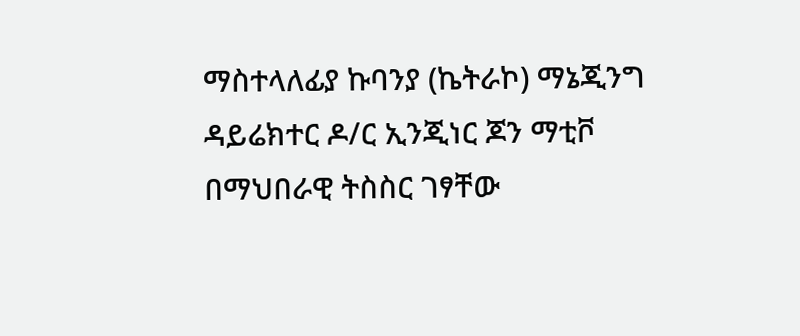ማስተላለፊያ ኩባንያ (ኬትራኮ) ማኔጂንግ ዳይሬክተር ዶ/ር ኢንጂነር ጆን ማቲቮ በማህበራዊ ትስስር ገፃቸው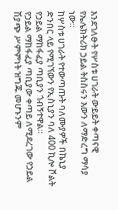እንደገለፁት የሦስቱ ሀገራት ውይይት ቀጣናዊ የኤሌክትሪክ ኃይል ትስስሩን እውን ለማድረግ ማሳያ ነው።
ከሦስቱ ሀገራት የተውጣጡት ባለሙያዎች በኬኒያ ድንበር ላይ የሚገኘውን የኢስኒያን ባለ 400 ኪሎ ቮልት የኃይል ማከፋፈያ ጣቢያን ጎብኝተዋል።
የኃይል ማከፋፈያ ጣቢያው ቀጣይ ለሚደረገው የኃይል ሽያጭ ሥምምነት ዝግጁ መሆኑንም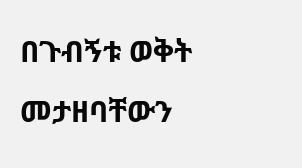በጉብኝቱ ወቅት መታዘባቸውን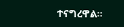ተናግረዋል።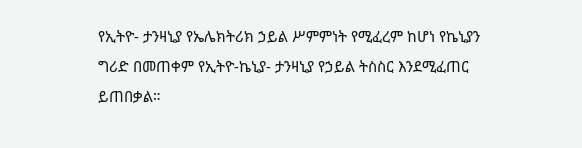የኢትዮ- ታንዛኒያ የኤሌክትሪክ ኃይል ሥምምነት የሚፈረም ከሆነ የኬኒያን ግሪድ በመጠቀም የኢትዮ-ኬኒያ- ታንዛኒያ የኃይል ትስስር እንደሚፈጠር ይጠበቃል።